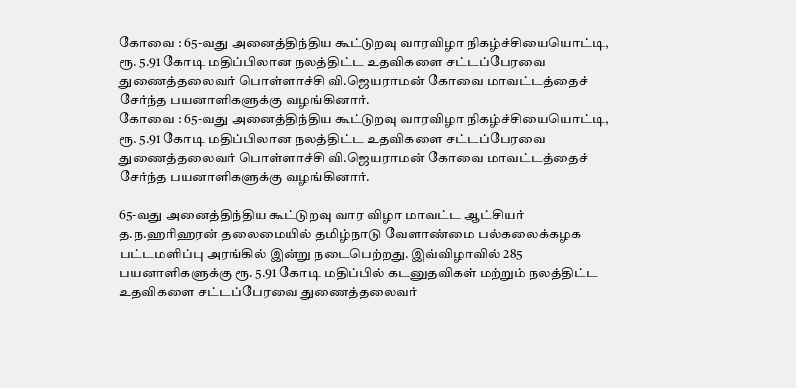கோவை : 65-வது அனைத்திந்திய கூட்டுறவு வாரவிழா நிகழ்ச்சியையொட்டி, ரூ. 5.91 கோடி மதிப்பிலான நலத்திட்ட உதவிகளை சட்டப்பேரவை துணைத்தலைவர் பொள்ளாச்சி வி.ஜெயராமன் கோவை மாவட்டத்தைச் சேர்ந்த பயனாளிகளுக்கு வழங்கினார்.
கோவை : 65-வது அனைத்திந்திய கூட்டுறவு வாரவிழா நிகழ்ச்சியையொட்டி, ரூ. 5.91 கோடி மதிப்பிலான நலத்திட்ட உதவிகளை சட்டப்பேரவை துணைத்தலைவர் பொள்ளாச்சி வி.ஜெயராமன் கோவை மாவட்டத்தைச் சேர்ந்த பயனாளிகளுக்கு வழங்கினார்.

65-வது அனைத்திந்திய கூட்டுறவு வார விழா மாவட்ட ஆட்சியர் த.ந.ஹரிஹரன் தலைமையில் தமிழ்நாடு வேளாண்மை பல்கலைக்கழக பட்டமளிப்பு அரங்கில் இன்று நடைபெற்றது. இவ்விழாவில் 285 பயனாளிகளுக்கு ரூ. 5.91 கோடி மதிப்பில் கடனுதவிகள் மற்றும் நலத்திட்ட உதவிகளை சட்டப்பேரவை துணைத்தலைவர்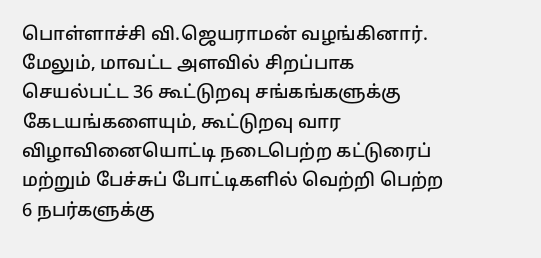பொள்ளாச்சி வி.ஜெயராமன் வழங்கினார். மேலும், மாவட்ட அளவில் சிறப்பாக செயல்பட்ட 36 கூட்டுறவு சங்கங்களுக்கு கேடயங்களையும், கூட்டுறவு வார விழாவினையொட்டி நடைபெற்ற கட்டுரைப் மற்றும் பேச்சுப் போட்டிகளில் வெற்றி பெற்ற 6 நபர்களுக்கு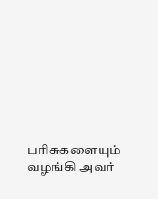பரிசுகளையும் வழங்கி அவர்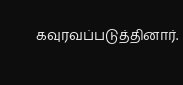கவுரவப்படுத்தினார்.